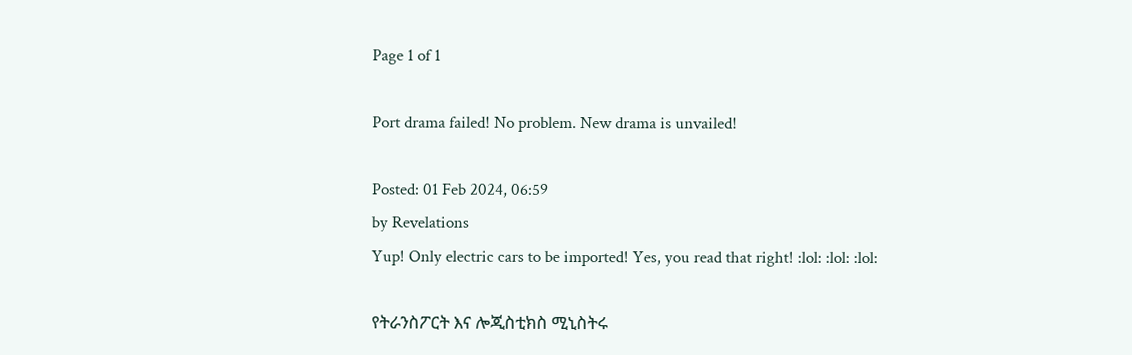Page 1 of 1

Port drama failed! No problem. New drama is unvailed!

Posted: 01 Feb 2024, 06:59
by Revelations
Yup! Only electric cars to be imported! Yes, you read that right! :lol: :lol: :lol:

የትራንስፖርት እና ሎጂስቲክስ ሚኒስትሩ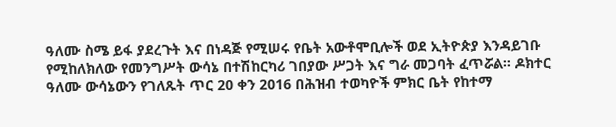ዓለሙ ስሜ ይፋ ያደረጉት እና በነዳጅ የሚሠሩ የቤት አውቶሞቢሎች ወደ ኢትዮጵያ እንዳይገቡ የሚከለክለው የመንግሥት ውሳኔ በተሽከርካሪ ገበያው ሥጋት እና ግራ መጋባት ፈጥሯል። ዶክተር ዓለሙ ውሳኔውን የገለጹት ጥር 20 ቀን 2016 በሕዝብ ተወካዮች ምክር ቤት የከተማ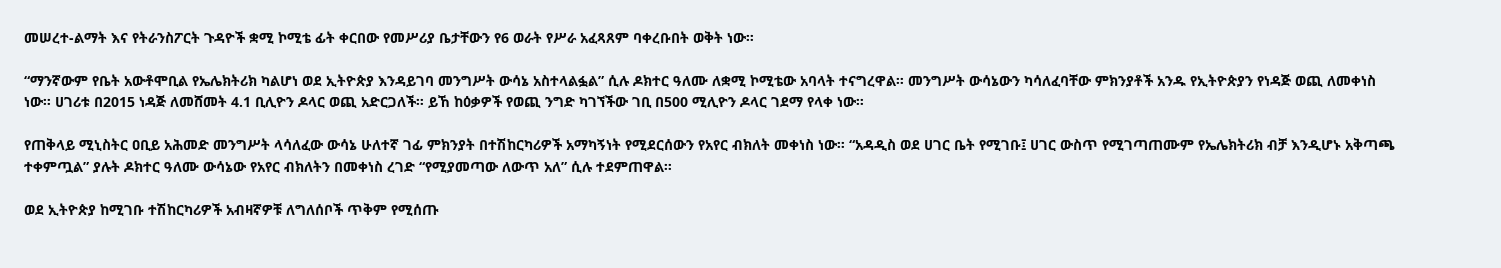መሠረተ-ልማት እና የትራንስፖርት ጉዳዮች ቋሚ ኮሚቴ ፊት ቀርበው የመሥሪያ ቤታቸውን የ6 ወራት የሥራ አፈጻጸም ባቀረቡበት ወቅት ነው።

“ማንኛውም የቤት አውቶሞቢል የኤሌክትሪክ ካልሆነ ወደ ኢትዮጵያ እንዳይገባ መንግሥት ውሳኔ አስተላልፏል” ሲሉ ዶክተር ዓለሙ ለቋሚ ኮሚቴው አባላት ተናግረዋል። መንግሥት ውሳኔውን ካሳለፈባቸው ምክንያቶች አንዱ የኢትዮጵያን የነዳጅ ወጪ ለመቀነስ ነው። ሀገሪቱ በ2015 ነዳጅ ለመሸመት 4.1 ቢሊዮን ዶላር ወጪ አድርጋለች። ይኸ ከዕቃዎች የወጪ ንግድ ካገኘችው ገቢ በ500 ሚሊዮን ዶላር ገደማ የላቀ ነው።

የጠቅላይ ሚኒስትር ዐቢይ አሕመድ መንግሥት ላሳለፈው ውሳኔ ሁለተኛ ገፊ ምክንያት በተሽከርካሪዎች አማካኝነት የሚደርሰውን የአየር ብክለት መቀነስ ነው። “አዳዲስ ወደ ሀገር ቤት የሚገቡ፤ ሀገር ውስጥ የሚገጣጠሙም የኤሌክትሪክ ብቻ እንዲሆኑ አቅጣጫ ተቀምጧል” ያሉት ዶክተር ዓለሙ ውሳኔው የአየር ብክለትን በመቀነስ ረገድ “የሚያመጣው ለውጥ አለ” ሲሉ ተደምጠዋል።

ወደ ኢትዮጵያ ከሚገቡ ተሽከርካሪዎች አብዛኛዎቹ ለግለሰቦች ጥቅም የሚሰጡ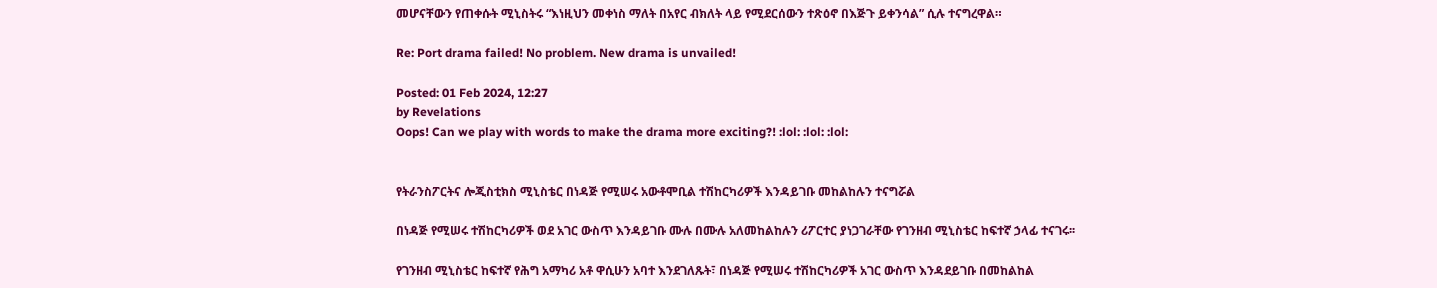መሆናቸውን የጠቀሱት ሚኒስትሩ “እነዚህን መቀነስ ማለት በአየር ብክለት ላይ የሚደርሰውን ተጽዕኖ በእጅጉ ይቀንሳል” ሲሉ ተናግረዋል።

Re: Port drama failed! No problem. New drama is unvailed!

Posted: 01 Feb 2024, 12:27
by Revelations
Oops! Can we play with words to make the drama more exciting?! :lol: :lol: :lol:


የትራንስፖርትና ሎጂስቲክስ ሚኒስቴር በነዳጅ የሚሠሩ አውቶሞቢል ተሽከርካሪዎች እንዳይገቡ መከልከሉን ተናግሯል

በነዳጅ የሚሠሩ ተሽከርካሪዎች ወደ አገር ውስጥ እንዳይገቡ ሙሉ በሙሉ አለመከልከሉን ሪፖርተር ያነጋገራቸው የገንዘብ ሚኒስቴር ከፍተኛ ኃላፊ ተናገሩ፡፡

የገንዘብ ሚኒስቴር ከፍተኛ የሕግ አማካሪ አቶ ዋሲሁን አባተ እንደገለጹት፣ በነዳጅ የሚሠሩ ተሽከርካሪዎች አገር ውስጥ እንዳደይገቡ በመከልከል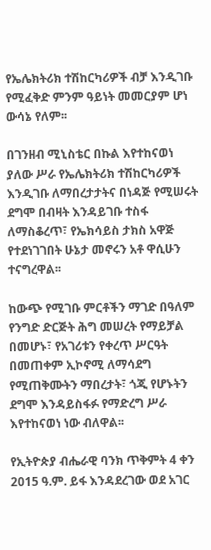የኤሌክትሪክ ተሽከርካሪዎች ብቻ እንዲገቡ የሚፈቅድ ምንም ዓይነት መመርያም ሆነ ውሳኔ የለም፡፡

በገንዘብ ሚኒስቴር በኩል እየተከናወነ ያለው ሥራ የኤሌክትሪክ ተሽከርካሪዎች እንዲገቡ ለማበረታታትና በነዳጅ የሚሠሩት ደግሞ በብዛት እንዳይገቡ ተስፋ ለማስቆረጥ፣ የኤክሳይስ ታክስ አዋጅ የተደነገገበት ሁኔታ መኖሩን አቶ ዋሲሁን ተናግረዋል፡፡

ከውጭ የሚገቡ ምርቶችን ማገድ በዓለም የንግድ ድርጅት ሕግ መሠረት የማይቻል በመሆኑ፣ የአገሪቱን የቀረጥ ሥርዓት በመጠቀም ኢኮኖሚ ለማሳደግ የሚጠቅሙትን ማበረታት፣ ጎጂ የሆኑትን ደግሞ እንዳይስፋፉ የማድረግ ሥራ እየተከናወነ ነው ብለዋል፡፡

የኢትዮጵያ ብሔራዊ ባንክ ጥቅምት 4 ቀን 2015 ዓ.ም. ይፋ እንዳደረገው ወደ አገር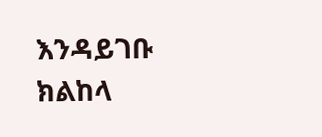እንዳይገቡ ክልከላ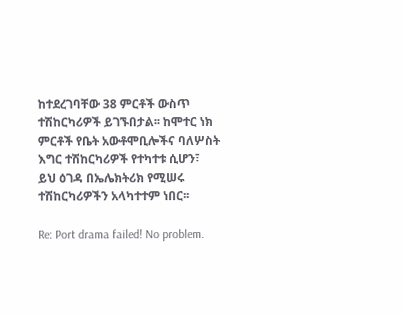ከተደረገባቸው 38 ምርቶች ውስጥ ተሽከርካሪዎች ይገኙበታል፡፡ ከሞተር ነክ ምርቶች የቤት አውቶሞቢሎችና ባለሦስት እግር ተሽከርካሪዎች የተካተቱ ሲሆን፣ ይህ ዕገዳ በኤሌክትሪክ የሚሠሩ ተሽከርካሪዎችን አላካተተም ነበር፡፡

Re: Port drama failed! No problem.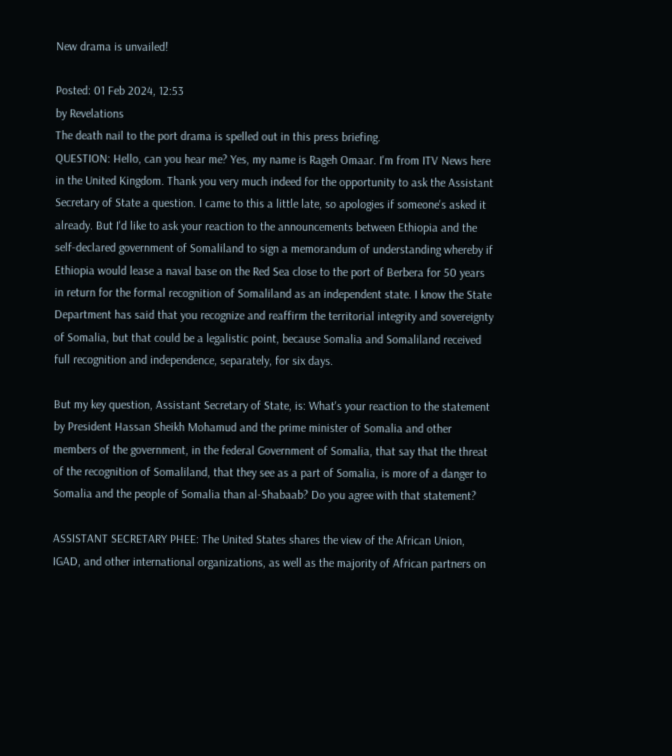New drama is unvailed!

Posted: 01 Feb 2024, 12:53
by Revelations
The death nail to the port drama is spelled out in this press briefing.
QUESTION: Hello, can you hear me? Yes, my name is Rageh Omaar. I'm from ITV News here in the United Kingdom. Thank you very much indeed for the opportunity to ask the Assistant Secretary of State a question. I came to this a little late, so apologies if someone's asked it already. But I'd like to ask your reaction to the announcements between Ethiopia and the self-declared government of Somaliland to sign a memorandum of understanding whereby if Ethiopia would lease a naval base on the Red Sea close to the port of Berbera for 50 years in return for the formal recognition of Somaliland as an independent state. I know the State Department has said that you recognize and reaffirm the territorial integrity and sovereignty of Somalia, but that could be a legalistic point, because Somalia and Somaliland received full recognition and independence, separately, for six days.

But my key question, Assistant Secretary of State, is: What's your reaction to the statement by President Hassan Sheikh Mohamud and the prime minister of Somalia and other members of the government, in the federal Government of Somalia, that say that the threat of the recognition of Somaliland, that they see as a part of Somalia, is more of a danger to Somalia and the people of Somalia than al-Shabaab? Do you agree with that statement?

ASSISTANT SECRETARY PHEE: The United States shares the view of the African Union, IGAD, and other international organizations, as well as the majority of African partners on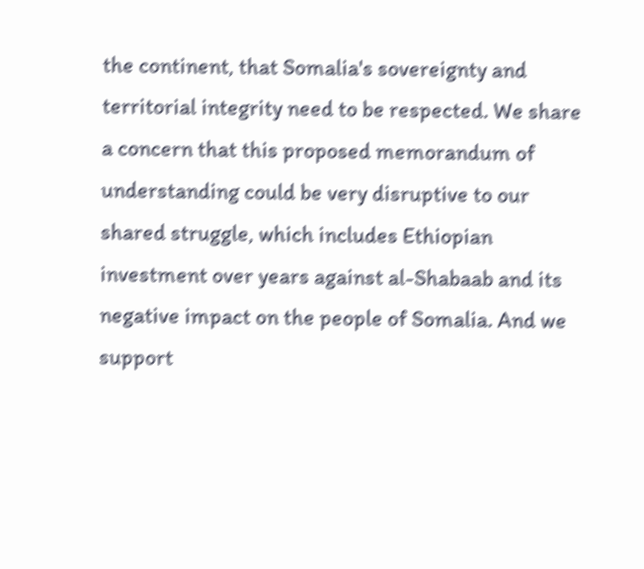the continent, that Somalia's sovereignty and territorial integrity need to be respected. We share a concern that this proposed memorandum of understanding could be very disruptive to our shared struggle, which includes Ethiopian investment over years against al-Shabaab and its negative impact on the people of Somalia. And we support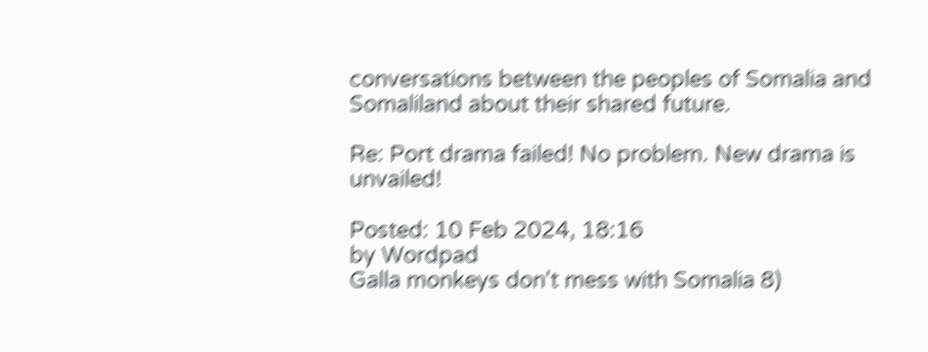conversations between the peoples of Somalia and Somaliland about their shared future.

Re: Port drama failed! No problem. New drama is unvailed!

Posted: 10 Feb 2024, 18:16
by Wordpad
Galla monkeys don't mess with Somalia 8)